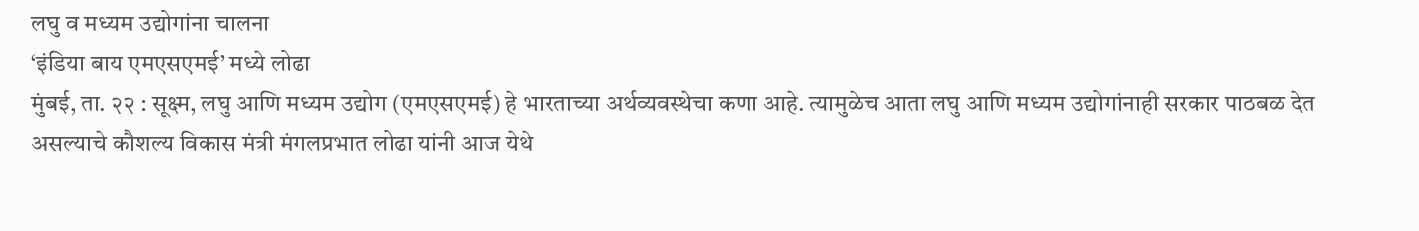लघु व मध्यम उद्योगांना चालना
‘इंडिया बाय एमएसएमई’ मध्ये लोढा
मुंबई, ता. २२ : सूक्ष्म, लघु आणि मध्यम उद्योग (एमएसएमई) हे भारताच्या अर्थव्यवस्थेचा कणा आहे. त्यामुळेच आता लघु आणि मध्यम उद्योगांनाही सरकार पाठबळ देत असल्याचे कौशल्य विकास मंत्री मंगलप्रभात लोढा यांनी आज येथे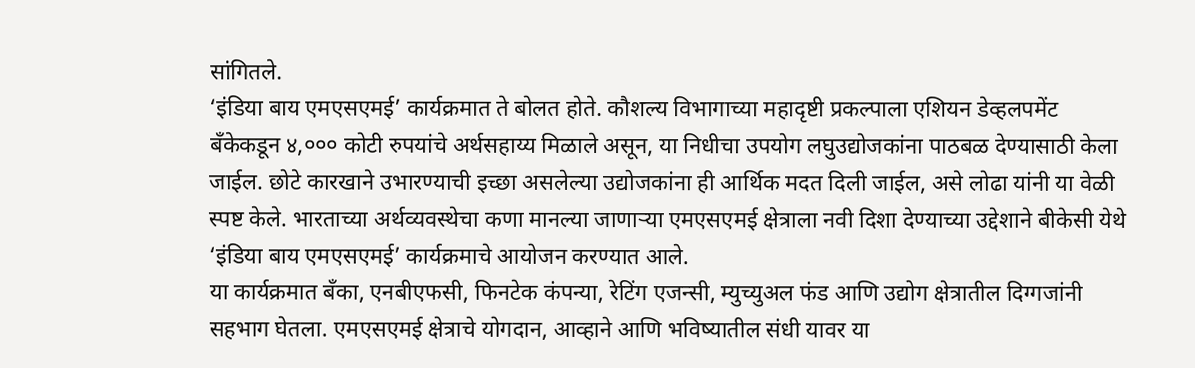सांगितले.
‘इंडिया बाय एमएसएमई’ कार्यक्रमात ते बोलत होते. कौशल्य विभागाच्या महादृष्टी प्रकल्पाला एशियन डेव्हलपमेंट बँकेकडून ४,००० कोटी रुपयांचे अर्थसहाय्य मिळाले असून, या निधीचा उपयोग लघुउद्योजकांना पाठबळ देण्यासाठी केला जाईल. छोटे कारखाने उभारण्याची इच्छा असलेल्या उद्योजकांना ही आर्थिक मदत दिली जाईल, असे लोढा यांनी या वेळी स्पष्ट केले. भारताच्या अर्थव्यवस्थेचा कणा मानल्या जाणाऱ्या एमएसएमई क्षेत्राला नवी दिशा देण्याच्या उद्देशाने बीकेसी येथे ‘इंडिया बाय एमएसएमई’ कार्यक्रमाचे आयोजन करण्यात आले.
या कार्यक्रमात बँका, एनबीएफसी, फिनटेक कंपन्या, रेटिंग एजन्सी, म्युच्युअल फंड आणि उद्योग क्षेत्रातील दिग्गजांनी सहभाग घेतला. एमएसएमई क्षेत्राचे योगदान, आव्हाने आणि भविष्यातील संधी यावर या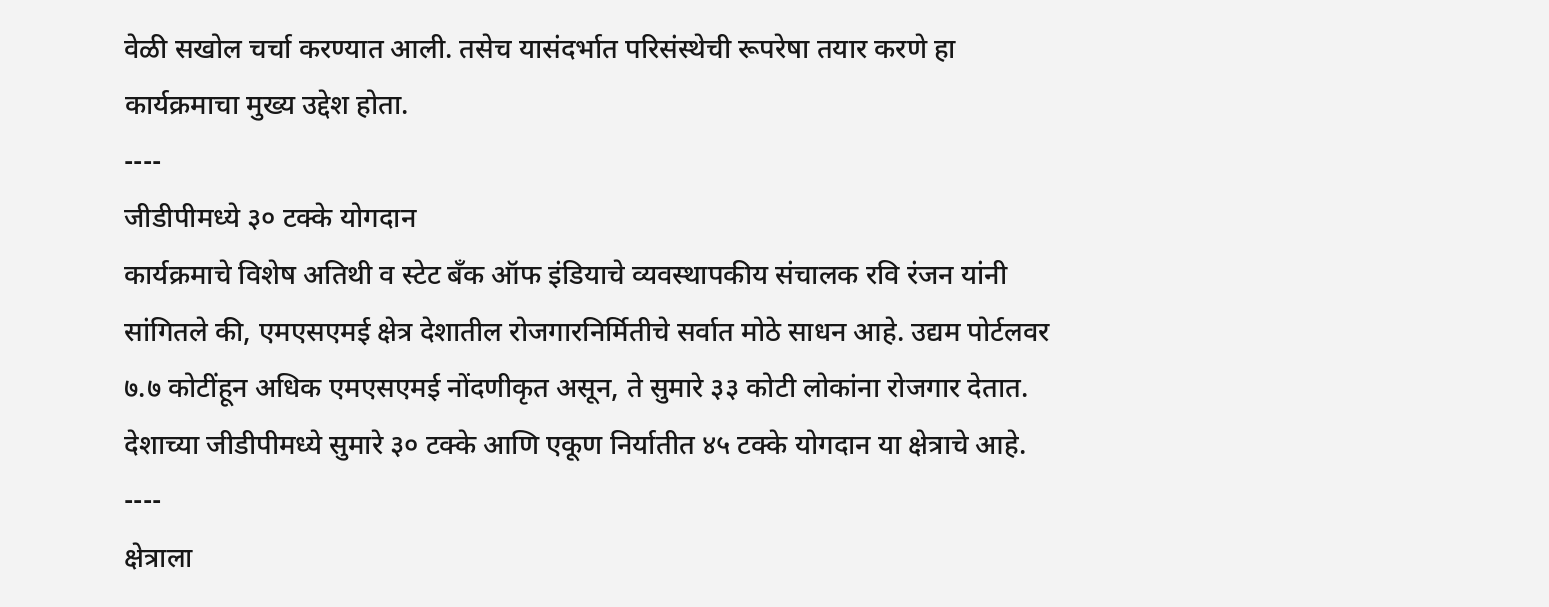वेळी सखोल चर्चा करण्यात आली. तसेच यासंदर्भात परिसंस्थेची रूपरेषा तयार करणे हा कार्यक्रमाचा मुख्य उद्देश होता.
----
जीडीपीमध्ये ३० टक्के योगदान
कार्यक्रमाचे विशेष अतिथी व स्टेट बँक ऑफ इंडियाचे व्यवस्थापकीय संचालक रवि रंजन यांनी सांगितले की, एमएसएमई क्षेत्र देशातील रोजगारनिर्मितीचे सर्वात मोठे साधन आहे. उद्यम पोर्टलवर ७.७ कोटींहून अधिक एमएसएमई नोंदणीकृत असून, ते सुमारे ३३ कोटी लोकांना रोजगार देतात. देशाच्या जीडीपीमध्ये सुमारे ३० टक्के आणि एकूण निर्यातीत ४५ टक्के योगदान या क्षेत्राचे आहे.
----
क्षेत्राला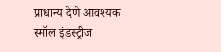प्राधान्य देणे आवश्यक
स्मॉल इंडस्ट्रीज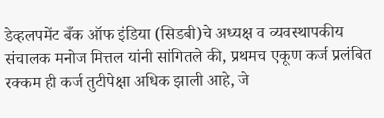डेव्हलपमेंट बँक ऑफ इंडिया (सिडबी)चे अध्यक्ष व व्यवस्थापकीय संचालक मनोज मित्तल यांनी सांगितले की, प्रथमच एकूण कर्ज प्रलंबित रक्कम ही कर्ज तुटीपेक्षा अधिक झाली आहे, जे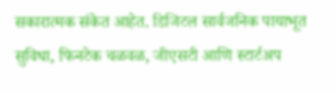सकारात्मक संकेत आहेत. डिजिटल सार्वजनिक पायाभूत सुविधा, फिनटेक चळवळ, जीएसटी आणि स्टार्टअप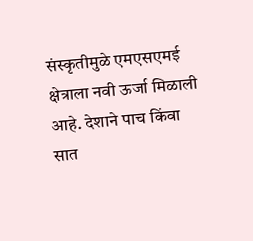संस्कृतीमुळे एमएसएमई क्षेत्राला नवी ऊर्जा मिळाली आहे. देशाने पाच किंवा सात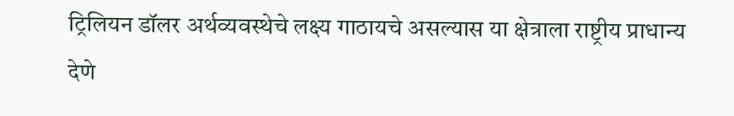ट्रिलियन डॉलर अर्थव्यवस्थेचे लक्ष्य गाठायचे असल्यास या क्षेत्राला राष्ट्रीय प्राधान्य देणे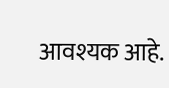आवश्यक आहे.